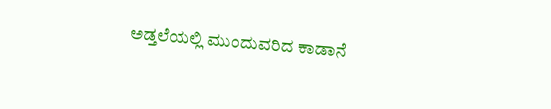ಅಡ್ತಲೆಯಲ್ಲಿ ಮುಂದುವರಿದ ಕಾಡಾನೆ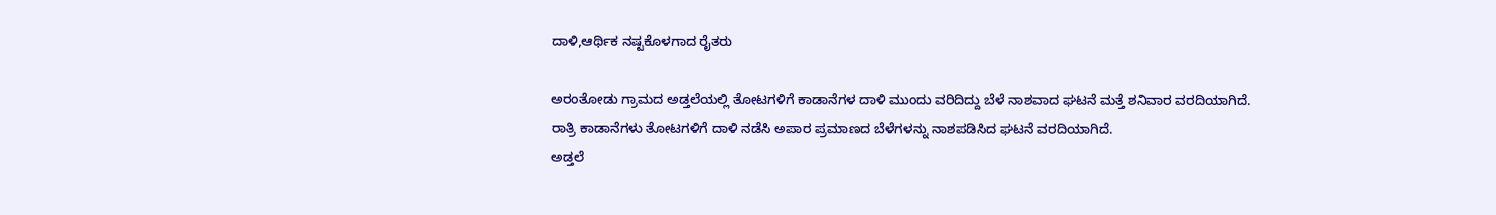ದಾಳಿ,ಆರ್ಥಿಕ ನಷ್ಟಕೊಳಗಾದ ರೈತರು

ಅರಂತೋಡು ಗ್ರಾಮದ ಅಡ್ತಲೆಯಲ್ಲಿ ತೋಟಗಳಿಗೆ ಕಾಡಾನೆಗಳ ದಾಳಿ ಮುಂದು ವರಿದಿದ್ದು ಬೆಳೆ ನಾಶವಾದ ಘಟನೆ ಮತ್ತೆ ಶನಿವಾರ ವರದಿಯಾಗಿದೆ.
ರಾತ್ರಿ ಕಾಡಾನೆಗಳು ತೋಟಗಳಿಗೆ ದಾಳಿ ನಡೆಸಿ ಅಪಾರ ಪ್ರಮಾಣದ ಬೆಳೆಗಳನ್ನು‌ ನಾಶಪಡಿಸಿದ ಘಟನೆ ವರದಿಯಾಗಿದೆ.
ಅಡ್ತಲೆ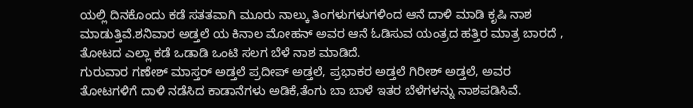ಯಲ್ಲಿ ದಿನಕೊಂದು ಕಡೆ ಸತತವಾಗಿ ಮೂರು ನಾಲ್ಕು ತಿಂಗಳುಗಳುಗಳಿಂದ ಆನೆ ದಾಳಿ ಮಾಡಿ ಕೃಷಿ ನಾಶ ಮಾಡುತ್ತಿವೆ.ಶನಿವಾರ ಅಡ್ತಲೆ ಯ ಕಿನಾಲ ಮೋಹನ್ ಅವರ ಆನೆ ಓಡಿಸುವ ಯಂತ್ರದ ಹತ್ತಿರ ಮಾತ್ರ ಬಾರದೆ , ತೋಟದ ಎಲ್ಲಾ ಕಡೆ ಒಡಾಡಿ ಒಂಟಿ ಸಲಗ ಬೆಳೆ ನಾಶ ಮಾಡಿದೆ.
ಗುರುವಾರ ಗಣೇಶ್ ಮಾಸ್ತರ್ ಅಡ್ತಲೆ ಪ್ರದೀಪ್ ಅಡ್ತಲೆ, ಪ್ರಭಾಕರ ಅಡ್ತಲೆ ಗಿರೀಶ್ ಅಡ್ತಲೆ, ಅವರ ತೋಟಗಳಿಗೆ ದಾಳಿ ನಡೆಸಿದ ಕಾಡಾನೆಗಳು ಅಡಿಕೆ,ತೆಂಗು ಬಾ ಬಾಳೆ ಇತರ ಬೆಳೆಗಳನ್ನು‌ ನಾಶಪಡಿಸಿವೆ.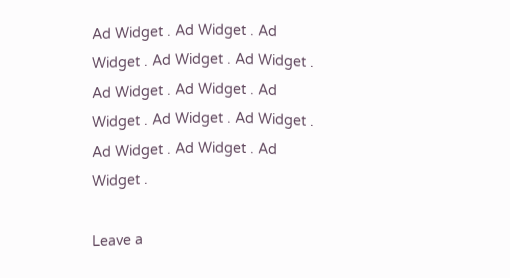Ad Widget . Ad Widget . Ad Widget . Ad Widget . Ad Widget . Ad Widget . Ad Widget . Ad Widget . Ad Widget . Ad Widget . Ad Widget . Ad Widget . Ad Widget .

Leave a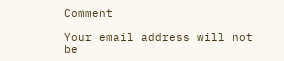Comment

Your email address will not be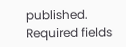published. Required fields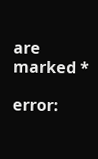are marked *

error: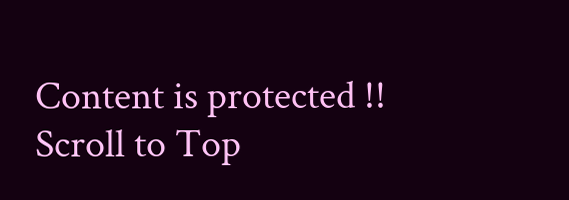Content is protected !!
Scroll to Top